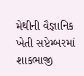મેથીની વૈજ્ઞાનિક ખેતી સપ્ટેમ્બરમાં
શાકભાજી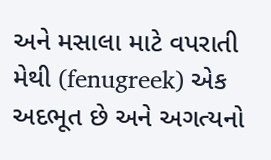અને મસાલા માટે વપરાતી મેથી (fenugreek) એક અદભૂત છે અને અગત્યનો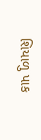શિયાળુ પાક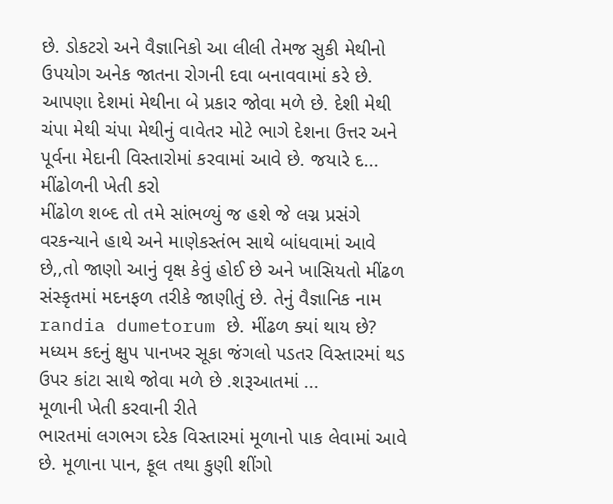છે. ડોકટરો અને વૈજ્ઞાનિકો આ લીલી તેમજ સુકી મેથીનો ઉપયોગ અનેક જાતના રોગની દવા બનાવવામાં કરે છે. આપણા દેશમાં મેથીના બે પ્રકાર જોવા મળે છે. દેશી મેથી
ચંપા મેથી ચંપા મેથીનું વાવેતર મોટે ભાગે દેશના ઉત્તર અને પૂર્વના મેદાની વિસ્તારોમાં કરવામાં આવે છે. જયારે દ...
મીંઢોળની ખેતી કરો
મીંઢોળ શબ્દ તો તમે સાંભળ્યું જ હશે જે લગ્ન પ્રસંગે વરકન્યાને હાથે અને માણેકસ્તંભ સાથે બાંધવામાં આવે છે,,તો જાણો આનું વૃક્ષ કેવું હોઈ છે અને ખાસિયતો મીંઢળ સંસ્કૃતમાં મદનફળ તરીકે જાણીતું છે. તેનું વૈજ્ઞાનિક નામ randia dumetorum છે. મીંઢળ ક્યાં થાય છે?
મધ્યમ કદનું ક્ષુપ પાનખર સૂકા જંગલો પડતર વિસ્તારમાં થડ ઉપર કાંટા સાથે જોવા મળે છે .શરૂઆતમાં ...
મૂળાની ખેતી કરવાની રીતે
ભારતમાં લગભગ દરેક વિસ્તારમાં મૂળાનો પાક લેવામાં આવે છે. મૂળાના પાન, ફૂલ તથા કુણી શીંગો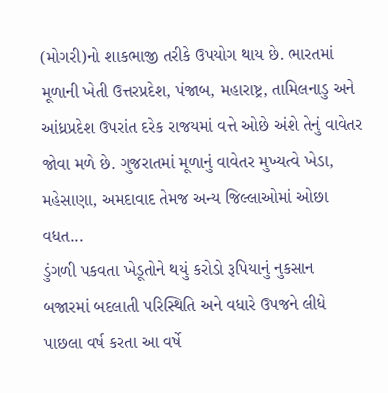(મોગરી)નો શાકભાજી તરીકે ઉપયોગ થાય છે. ભારતમાં મૂળાની ખેતી ઉત્તરપ્રદેશ, પંજાબ, મહારાષ્ટ્ર, તામિલનાડુ અને આંધ્રપ્રદેશ ઉપરાંત દરેક રાજયમાં વત્તે ઓછે અંશે તેનું વાવેતર જોવા મળે છે. ગુજરાતમાં મૂળાનું વાવેતર મુખ્યત્વે ખેડા, મહેસાણા, અમદાવાદ તેમજ અન્ય જિલ્લાઓમાં ઓછા વધત...
ડુંગળી પકવતા ખેડૂતોને થયું કરોડો રૂપિયાનું નુકસાન
બજારમાં બદલાતી પરિસ્થિતિ અને વધારે ઉપજને લીધે પાછલા વર્ષ કરતા આ વર્ષે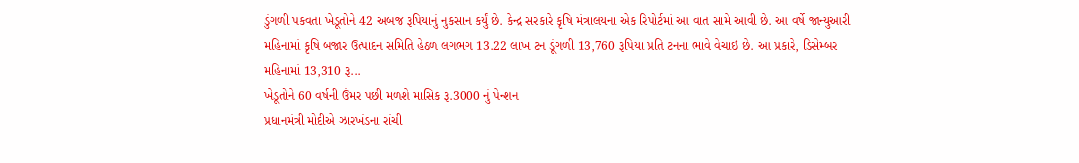ડુંગળી પકવતા ખેડૂતોને 42 અબજ રૂપિયાનું નુકસાન કર્યું છે. કેન્દ્ર સરકારે કૃષિ મંત્રાલયના એક રિપોર્ટમાં આ વાત સામે આવી છે. આ વર્ષે જાન્યુઆરી મહિનામાં કૃષિ બજાર ઉત્પાદન સમિતિ હેઠળ લગભગ 13.22 લાખ ટન ડૂંગળી 13,760 રૂપિયા પ્રતિ ટનના ભાવે વેચાઇ છે. આ પ્રકારે, ડિસેમ્બર મહિનામાં 13,310 રૂ...
ખેડૂતોને 60 વર્ષની ઉંમર પછી મળશે માસિક રૂ.3000 નું પેન્શન
પ્રધાનમંત્રી મોદીએ ઝારખંડના રાંચી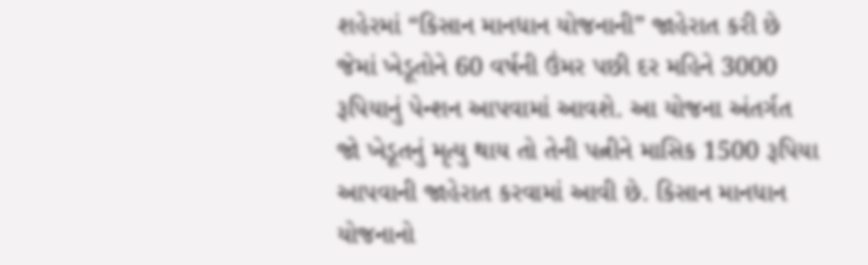શહેરમાં “કિસાન માનધાન યોજનાની” જાહેરાત કરી છે જેમાં ખેડૂતોને 60 વર્ષની ઉંમર પછી દર મહિને 3000 રૂપિયાનું પેન્શન આપવામાં આવશે. આ યોજના અંતર્ગત જો ખેડૂતનું મૃત્યુ થાય તો તેની પત્નીને માસિક 1500 રૂપિયા આપવાની જાહેરાત કરવામાં આવી છે. કિસાન માનધાન યોજનાનો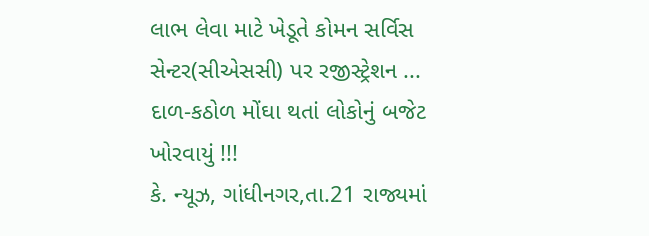લાભ લેવા માટે ખેડૂતે કોમન સર્વિસ સેન્ટર(સીએસસી) પર રજીસ્ટ્રેશન ...
દાળ-કઠોળ મોંઘા થતાં લોકોનું બજેટ ખોરવાયું !!!
કે. ન્યૂઝ, ગાંધીનગર,તા.21 રાજ્યમાં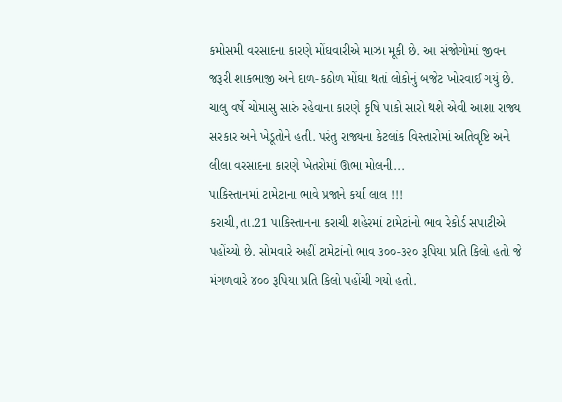કમોસમી વરસાદના કારણે મોંઘવારીએ માઝા મૂકી છે. આ સંજોગોમાં જીવન જરૂરી શાકભાજી અને દાળ-કઠોળ મોંઘા થતાં લોકોનું બજેટ ખોરવાઈ ગયું છે. ચાલુ વર્ષે ચોમાસુ સારું રહેવાના કારણે કૃષિ પાકો સારો થશે એવી આશા રાજ્ય સરકાર અને ખેડૂતોને હતી. પરંતુ રાજ્યના કેટલાંક વિસ્તારોમાં અતિવૃષ્ટિ અને લીલા વરસાદના કારણે ખેતરોમાં ઊભા મોલની...
પાકિસ્તાનમાં ટામેટાના ભાવે પ્રજાને કર્યા લાલ !!!
કરાચી,તા.21 પાકિસ્તાનના કરાચી શહેરમાં ટામેટાંનો ભાવ રેકોર્ડ સપાટીએ પહોંચ્યો છે. સોમવારે અહીં ટામેટાંનો ભાવ ૩૦૦-૩૨૦ રૂપિયા પ્રતિ કિલો હતો જે મંગળવારે ૪૦૦ રૂપિયા પ્રતિ કિલો પહોંચી ગયો હતો.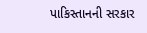પાકિસ્તાનની સરકાર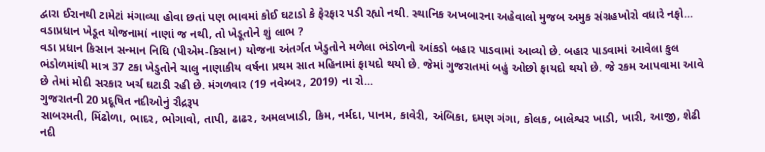દ્વારા ઈરાનથી ટામેટાં મંગાવ્યા હોવા છતાં પણ ભાવમાં કોઈ ઘટાડો કે ફેરફાર પડી રહ્યો નથી. સ્થાનિક અખબારના અહેવાલો મુજબ અમુક સંગ્રહખોરો વધારે નફો...
વડાપ્રધાન ખેડૂત યોજનામાં નાણાં જ નથી, તો ખેડૂતોને શું લાભ ?
વડા પ્રધાન કિસાન સન્માન નિધિ (પીએમ-કિસાન) યોજના અંતર્ગત ખેડુતોને મળેલા ભંડોળનો આંકડો બહાર પાડવામાં આવ્યો છે. બહાર પાડવામાં આવેલા કુલ ભંડોળમાંથી માત્ર 37 ટકા ખેડુતોને ચાલુ નાણાકીય વર્ષના પ્રથમ સાત મહિનામાં ફાયદો થયો છે. જેમાં ગુજરાતમાં બહું ઓછો ફાયદો થયો છે. જે રકમ આપવામા આવે છે તેમાં મોદી સરકાર ખર્ચ ઘટાડી રહી છે. મંગળવાર (19 નવેમ્બર, 2019) ના રો...
ગુજરાતની 20 પ્રદૂષિત નદીઓનું રૌદ્રરૂપ
સાબરમતી, મિંઢોળા, ભાદર, ભોગાવો, તાપી, ઢાઢર, અમલખાડી, કિમ, નર્મદા, પાનમ, કાવેરી, અંબિકા, દમણ ગંગા, કોલક, બાલેશ્વર ખાડી, ખારી, આજી, શેઢી નદી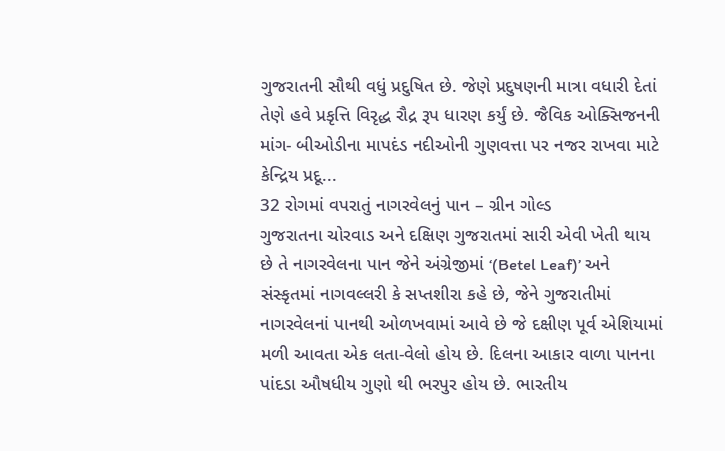ગુજરાતની સૌથી વધું પ્રદુષિત છે. જેણે પ્રદુષણની માત્રા વધારી દેતાં તેણે હવે પ્રકૃત્તિ વિરૃદ્ધ રૌદ્ર રૂપ ધારણ કર્યું છે. જૈવિક ઓક્સિજનની માંગ- બીઓડીના માપદંડ નદીઓની ગુણવત્તા પર નજર રાખવા માટે કેન્દ્રિય પ્રદૂ...
32 રોગમાં વપરાતું નાગરવેલનું પાન – ગ્રીન ગોલ્ડ
ગુજરાતના ચોરવાડ અને દક્ષિણ ગુજરાતમાં સારી એવી ખેતી થાય છે તે નાગરવેલના પાન જેને અંગ્રેજીમાં ‘(Betel Leaf)’ અને સંસ્કૃતમાં નાગવલ્લરી કે સપ્તશીરા કહે છે, જેને ગુજરાતીમાં નાગરવેલનાં પાનથી ઓળખવામાં આવે છે જે દક્ષીણ પૂર્વ એશિયામાં મળી આવતા એક લતા-વેલો હોય છે. દિલના આકાર વાળા પાનના પાંદડા ઔષધીય ગુણો થી ભરપુર હોય છે. ભારતીય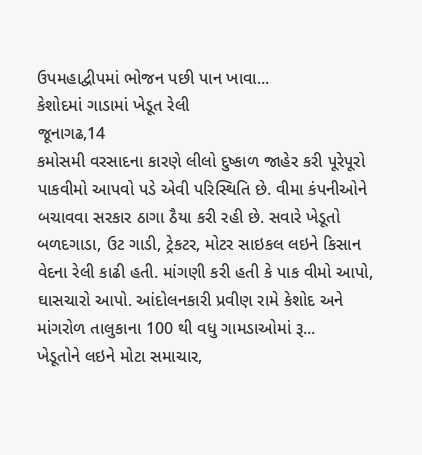ઉપમહાદ્વીપમાં ભોજન પછી પાન ખાવા...
કેશોદમાં ગાડામાં ખેડૂત રેલી
જૂનાગઢ,14
કમોસમી વરસાદના કારણે લીલો દુષ્કાળ જાહેર કરી પૂરેપૂરો પાકવીમો આપવો પડે એવી પરિસ્થિતિ છે. વીમા કંપનીઓને બચાવવા સરકાર ઠાગા ઠૈયા કરી રહી છે. સવારે ખેડૂતો બળદગાડા, ઉટ ગાડી, ટ્રેકટર, મોટર સાઇકલ લઇને કિસાન વેદના રેલી કાઢી હતી. માંગણી કરી હતી કે પાક વીમો આપો, ઘાસચારો આપો. આંદોલનકારી પ્રવીણ રામે કેશોદ અને માંગરોળ તાલુકાના 100 થી વધુ ગામડાઓમાં રૂ...
ખેડૂતોને લઇને મોટા સમાચાર,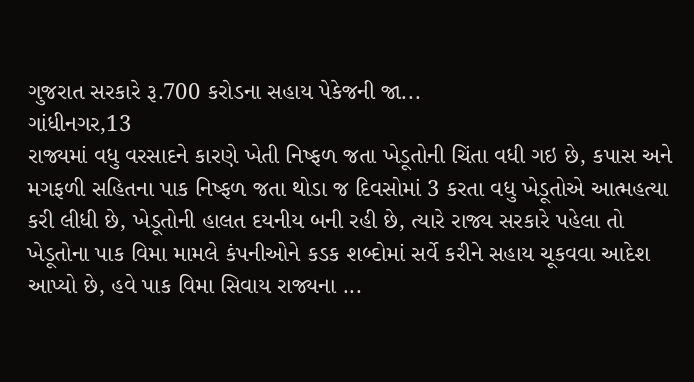ગુજરાત સરકારે રૂ.700 કરોડના સહાય પેકેજની જા...
ગાંધીનગર,13
રાજ્યમાં વધુ વરસાદને કારણે ખેતી નિષ્ફળ જતા ખેડૂતોની ચિંતા વધી ગઇ છે, કપાસ અને મગફળી સહિતના પાક નિષ્ફળ જતા થોડા જ દિવસોમાં 3 કરતા વધુ ખેડૂતોએ આત્મહત્યા કરી લીધી છે, ખેડૂતોની હાલત દયનીય બની રહી છે, ત્યારે રાજ્ય સરકારે પહેલા તો ખેડૂતોના પાક વિમા મામલે કંપનીઓને કડક શબ્દોમાં સર્વે કરીને સહાય ચૂકવવા આદેશ આપ્યો છે, હવે પાક વિમા સિવાય રાજ્યના ...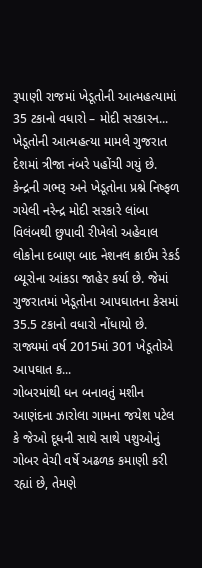રૂપાણી રાજમાં ખેડૂતોની આત્મહત્યામાં 35 ટકાનો વધારો – મોદી સરકારન...
ખેડૂતોની આત્મહત્યા મામલે ગુજરાત દેશમાં ત્રીજા નંબરે પહોંચી ગયું છે. કેન્દ્રની ગભરૂ અને ખેડૂતોના પ્રશ્ને નિષ્ફળ ગયેલી નરેન્દ્ર મોદી સરકારે લાંબા વિલંબથી છુપાવી રીખેલો અહેવાલ લોકોના દબાણ બાદ નેશનલ ક્રાઈમ રેકર્ડ બ્યૂરોના આંકડા જાહેર કર્યા છે. જેમાં ગુજરાતમાં ખેડૂતોના આપઘાતના કેસમાં 35.5 ટકાનો વધારો નોંધાયો છે. રાજ્યમાં વર્ષ 2015માં 301 ખેડૂતોએ આપઘાત ક...
ગોબરમાંથી ધન બનાવતું મશીન
આણંદના ઝારોલા ગામના જયેશ પટેલ કે જેઓ દૂધની સાથે સાથે પશુઓનું ગોબર વેચી વર્ષે અઢળક કમાણી કરી રહ્યાં છે, તેમણે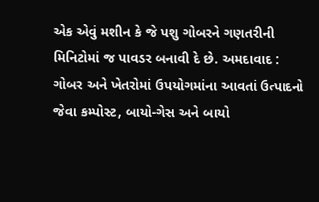એક એવું મશીન કે જે પશુ ગોબરને ગણતરીની મિનિટોમાં જ પાવડર બનાવી દે છે. અમદાવાદ : ગોબર અને ખેતરોમાં ઉપયોગમાંના આવતાં ઉત્પાદનો જેવા કમ્પોસ્ટ, બાયો-ગેસ અને બાયો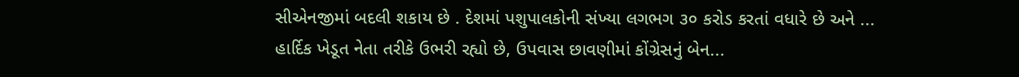સીએનજીમાં બદલી શકાય છે . દેશમાં પશુપાલકોની સંખ્યા લગભગ ૩૦ કરોડ કરતાં વધારે છે અને ...
હાર્દિક ખેડૂત નેતા તરીકે ઉભરી રહ્યો છે, ઉપવાસ છાવણીમાં કોંગ્રેસનું બેન...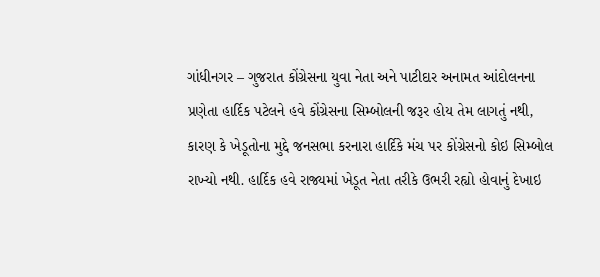ગાંધીનગર – ગુજરાત કોંગ્રેસના યુવા નેતા અને પાટીદાર અનામત આંદોલનના પ્રણેતા હાર્દિક પટેલને હવે કોંગ્રેસના સિમ્બોલની જરૂર હોય તેમ લાગતું નથી, કારણ કે ખેડૂતોના મુદ્દે જનસભા કરનારા હાર્દિકે મંચ પર કોંગ્રેસનો કોઇ સિમ્બોલ રાખ્યો નથી. હાર્દિક હવે રાજ્યમાં ખેડૂત નેતા તરીકે ઉભરી રહ્યો હોવાનું દેખાઇ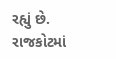રહ્યું છે. રાજકોટમાં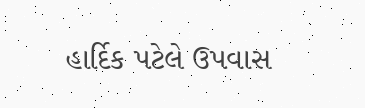હાર્દિક પટેલે ઉપવાસ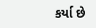કર્યા છે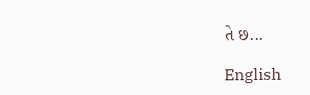તે છ...

English